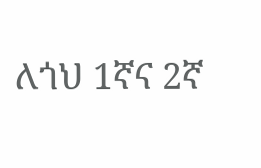ለጎህ 1ኛና 2ኛ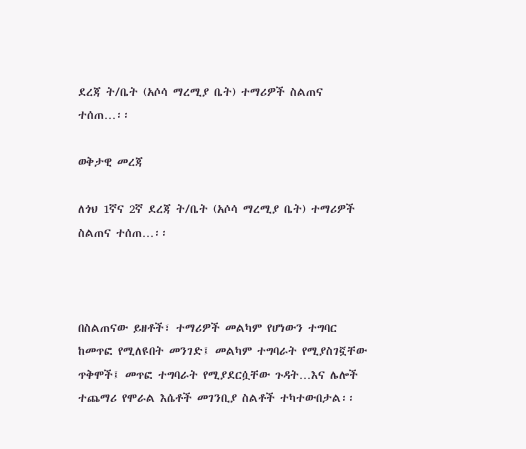ደረጃ ት/ቤት (አሶሳ ማረሚያ ቤት) ተማሪዎች ስልጠና ተሰጠ…፡፡

ወቅታዊ መረጃ

ለጎህ 1ኛና 2ኛ ደረጃ ት/ቤት (አሶሳ ማረሚያ ቤት) ተማሪዎች ስልጠና ተሰጠ…፡፡



በስልጠናው ይዘቶች፣ ተማሪዎች መልካም የሆነውን ተግባር ከመጥፎ የሚለዩበት መንገድ፤ መልካም ተግባራት የሚያስገኟቸው ጥቅሞች፤ መጥፎ ተግባራት የሚያደርሷቸው ጉዳት…እና ሌሎች ተጨማሪ የሞራል እሴቶች መገንቢያ ስልቶች ተካተውበታል፡፡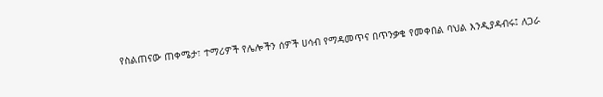የስልጠናው ጠቀሜታ፣ ተማሪዎች የሌሎችን ሰዎች ሀሳብ የማዳመጥና በጥንቃቄ የመቀበል ባህል እንዲያዳብሩ፤ ለጋራ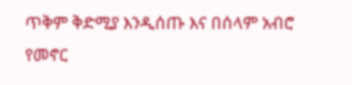ጥቅም ቅድሚያ እንዲሰጡ እና በሰላም አብሮ የመኖር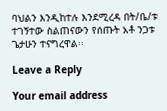ባህልን እንዲከተሉ እንደሚረዳ በት/ቤ/ቱ ተገኝተው ስልጠናውን የሰጡት አቶ ንጋቱ ጌታሁን ተናግረዋል፡፡

Leave a Reply

Your email address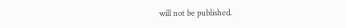will not be published.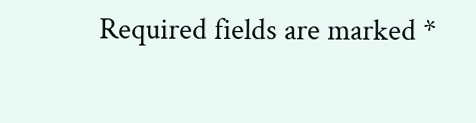Required fields are marked *